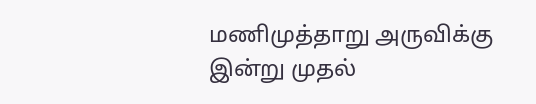மணிமுத்தாறு அருவிக்கு இன்று முதல்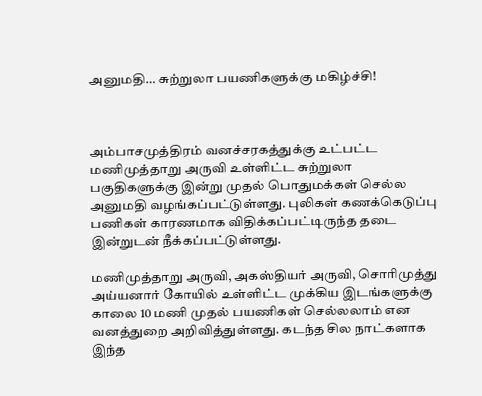அனுமதி… சுற்றுலா பயணிகளுக்கு மகிழ்ச்சி!



அம்பாசமுத்திரம் வனச்சரகத்துக்கு உட்பட்ட மணிமுத்தாறு அருவி உள்ளிட்ட சுற்றுலா பகுதிகளுக்கு இன்று முதல் பொதுமக்கள் செல்ல அனுமதி வழங்கப்பட்டுள்ளது. புலிகள் கணக்கெடுப்பு பணிகள் காரணமாக விதிக்கப்பட்டிருந்த தடை இன்றுடன் நீக்கப்பட்டுள்ளது.

மணிமுத்தாறு அருவி, அகஸ்தியர் அருவி, சொரிமுத்து அய்யனார் கோயில் உள்ளிட்ட முக்கிய இடங்களுக்கு காலை 10 மணி முதல் பயணிகள் செல்லலாம் என வனத்துறை அறிவித்துள்ளது. கடந்த சில நாட்களாக இந்த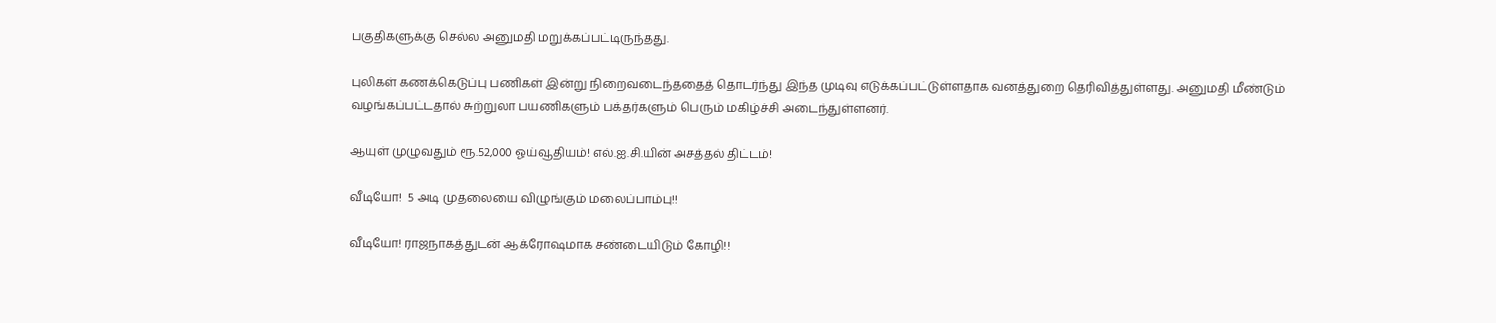பகுதிகளுக்கு செல்ல அனுமதி மறுக்கப்பட்டிருந்தது.

புலிகள் கணக்கெடுப்பு பணிகள் இன்று நிறைவடைந்ததைத் தொடர்ந்து இந்த முடிவு எடுக்கப்பட்டுள்ளதாக வனத்துறை தெரிவித்துள்ளது. அனுமதி மீண்டும் வழங்கப்பட்டதால் சுற்றுலா பயணிகளும் பக்தர்களும் பெரும் மகிழ்ச்சி அடைந்துள்ளனர்.

ஆயுள் முழுவதும் ரூ.52,000 ஓய்வூதியம்! எல்.ஐ.சி.யின் அசத்தல் திட்டம்!

வீடியோ!  5 அடி முதலையை விழுங்கும் மலைப்பாம்பு!!

வீடியோ! ராஜநாகத்துடன் ஆக்ரோஷமாக சண்டையிடும் கோழி!!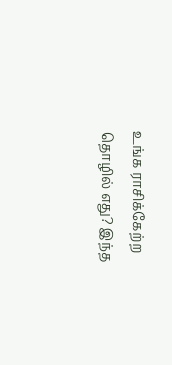உங்க ராசிக்கேற்ற தொழில் எது? இந்த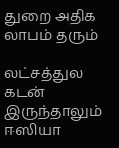துறை அதிக லாபம் தரும்

லட்சத்துல கடன் இருந்தாலும் ஈஸியா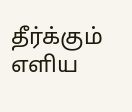தீர்க்கும் எளிய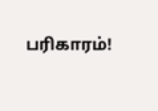பரிகாரம்!